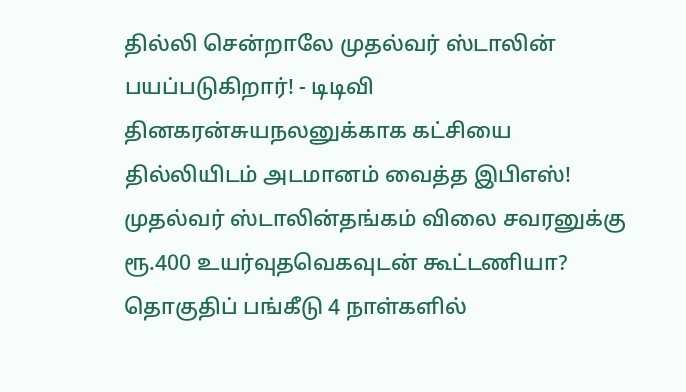தில்லி சென்றாலே முதல்வர் ஸ்டாலின் பயப்படுகிறார்! - டிடிவி தினகரன்சுயநலனுக்காக கட்சியை தில்லியிடம் அடமானம் வைத்த இபிஎஸ்! முதல்வர் ஸ்டாலின்தங்கம் விலை சவரனுக்கு ரூ.400 உயர்வுதவெகவுடன் கூட்டணியா? தொகுதிப் பங்கீடு 4 நாள்களில்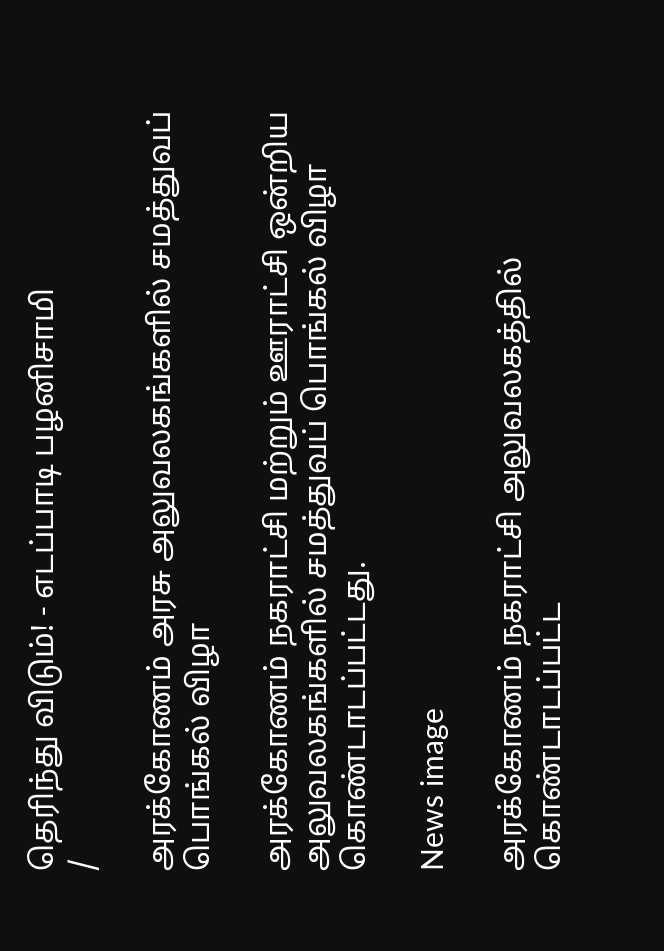தெரிந்து விடும்! - எடப்பாடி பழனிசாமி
/

அரக்கோணம் அரசு அலுவலகங்களில் சமத்துவப் பொங்கல் விழா

அரக்கோணம் நகராட்சி மற்றும் ஊராட்சி ஒன்றிய அலுவலகங்களில் சமத்துவப் பொங்கல் விழா கொண்டாடப்பட்டது.

News image

அரக்கோணம் நகராட்சி அலுவலகத்தில் கொண்டாடப்பட்ட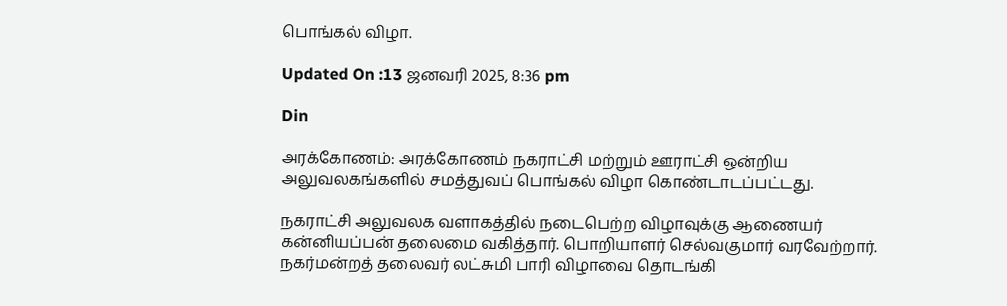பொங்கல் விழா.

Updated On :13 ஜனவரி 2025, 8:36 pm

Din

அரக்கோணம்: அரக்கோணம் நகராட்சி மற்றும் ஊராட்சி ஒன்றிய அலுவலகங்களில் சமத்துவப் பொங்கல் விழா கொண்டாடப்பட்டது.

நகராட்சி அலுவலக வளாகத்தில் நடைபெற்ற விழாவுக்கு ஆணையர் கன்னியப்பன் தலைமை வகித்தார். பொறியாளர் செல்வகுமார் வரவேற்றார். நகர்மன்றத் தலைவர் லட்சுமி பாரி விழாவை தொடங்கி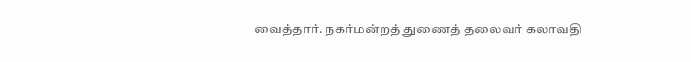வைத்தார். நகர்மன்றத் துணைத் தலைவர் கலாவதி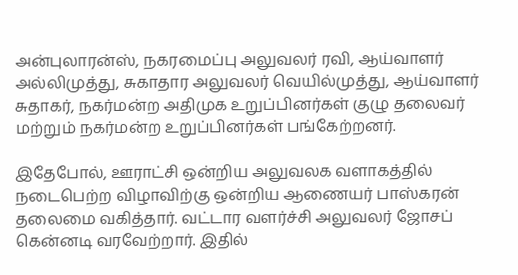அன்புலாரன்ஸ், நகரமைப்பு அலுவலர் ரவி, ஆய்வாளர் அல்லிமுத்து, சுகாதார அலுவலர் வெயில்முத்து, ஆய்வாளர் சுதாகர், நகர்மன்ற அதிமுக உறுப்பினர்கள் குழு தலைவர் மற்றும் நகர்மன்ற உறுப்பினர்கள் பங்கேற்றனர்.

இதேபோல், ஊராட்சி ஒன்றிய அலுவலக வளாகத்தில் நடைபெற்ற விழாவிற்கு ஒன்றிய ஆணையர் பாஸ்கரன் தலைமை வகித்தார். வட்டார வளர்ச்சி அலுவலர் ஜோசப் கென்னடி வரவேற்றார். இதில்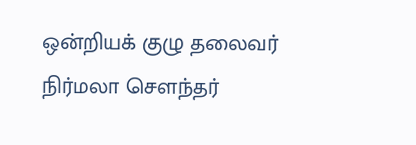ஒன்றியக் குழு தலைவர் நிர்மலா சௌந்தர்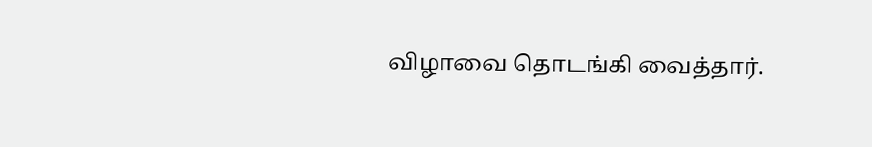விழாவை தொடங்கி வைத்தார்.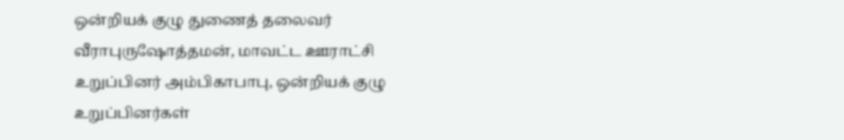ஒன்றியக் குழு துணைத் தலைவர் வீராபுருஷோத்தமன், மாவட்ட ஊராட்சி உறுப்பினர் அம்பிகாபாபு, ஒன்றியக் குழு உறுப்பினர்கள்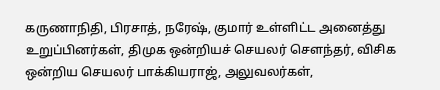கருணாநிதி, பிரசாத், நரேஷ், குமார் உள்ளிட்ட அனைத்து உறுப்பினர்கள், திமுக ஒன்றியச் செயலர் சௌந்தர், விசிக ஒன்றிய செயலர் பாக்கியராஜ், அலுவலர்கள்,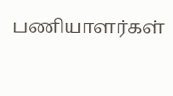பணியாளர்கள்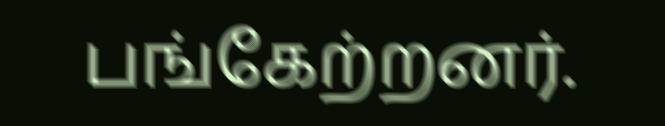பங்கேற்றனர்.